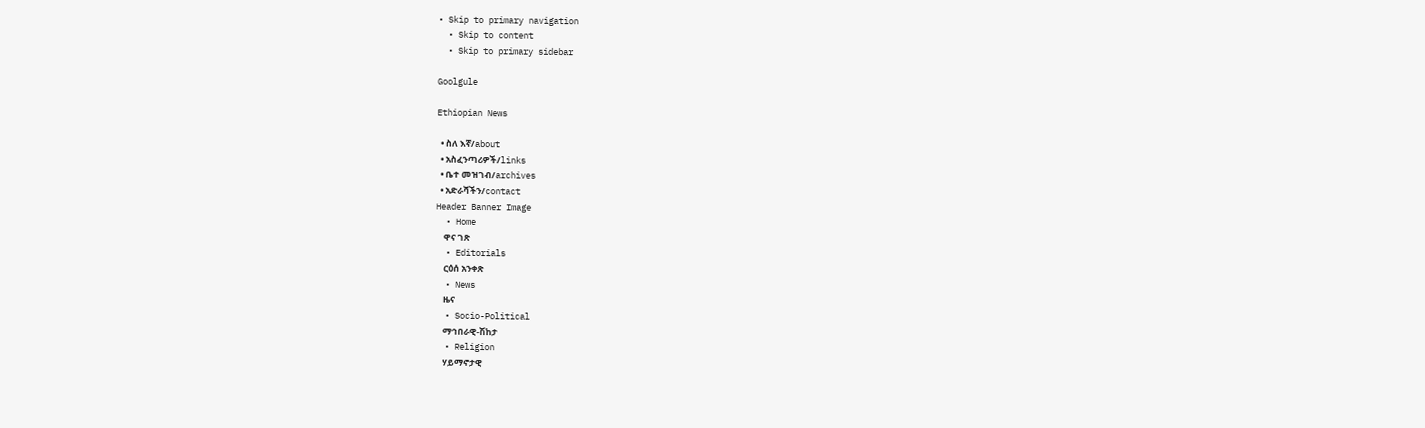• Skip to primary navigation
  • Skip to content
  • Skip to primary sidebar

Goolgule

Ethiopian News

  • ስለ እኛ/about
  • አስፈንጣሪዎች/links
  • ቤተ መዝገብ/archives
  • አድራሻችን/contact
Header Banner Image
  • Home
    ዋና ገጽ
  • Editorials
    ርዕሰ አንቀጽ
  • News
    ዜና
  • Socio-Political
    ማኅበራዊ-ሽከታ
  • Religion
    ሃይማኖታዊ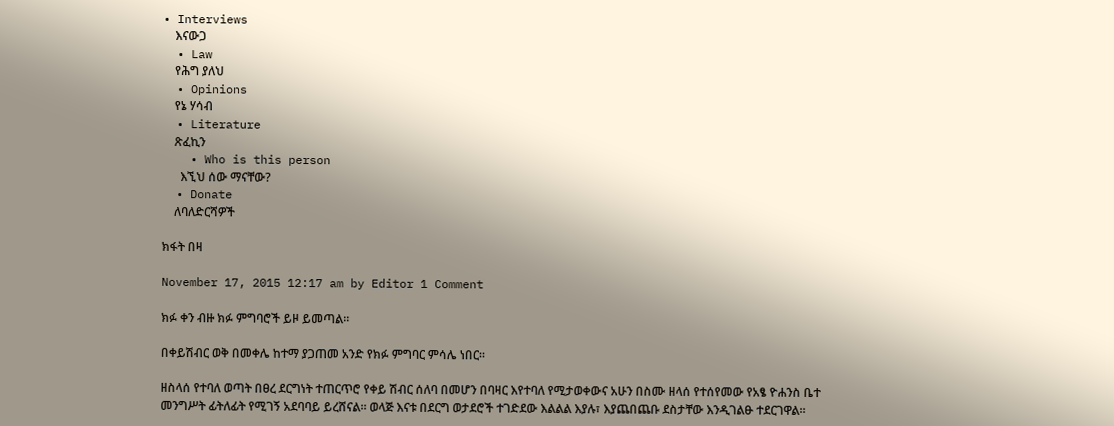• Interviews
    እናውጋ
  • Law
    የሕግ ያለህ
  • Opinions
    የኔ ሃሳብ
  • Literature
    ጽፈኪን
    • Who is this person
      እኚህ ሰው ማናቸው?
  • Donate
    ለባለድርሻዎች

ክፋት በዛ

November 17, 2015 12:17 am by Editor 1 Comment

ክፉ ቀን ብዙ ክፉ ምግባሮች ይዞ ይመጣል።

በቀይሽብር ወቅ በመቀሌ ከተማ ያጋጠመ አንድ የክፉ ምግባር ምሳሌ ነበር።

ዘስላሰ የተባለ ወጣት በፀረ ደርግነት ተጠርጥሮ የቀይ ሽብር ሰለባ በመሆን በባዛር እየተባለ የሚታወቀውና አሁን በስሙ ዘላሰ የተሰየመው የአፄ ዮሐንስ ቤተ መንግሥት ፊትለፊት የሚገኝ አደባባይ ይረሸናል። ወላጅ እናቱ በደርግ ወታደሮች ተገድደው እልልል እያሉ፣ እያጨበጨቡ ደስታቸው እንዲገልፁ ተደርገዋል።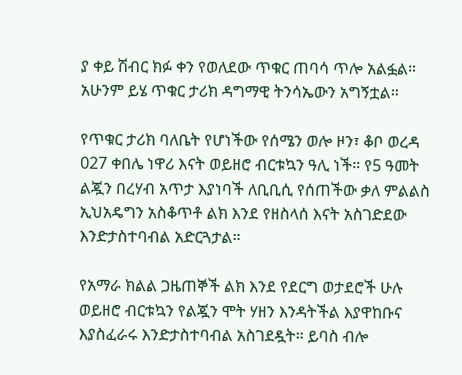ያ ቀይ ሽብር ክፉ ቀን የወለደው ጥቁር ጠባሳ ጥሎ አልፏል። አሁንም ይሄ ጥቁር ታሪክ ዳግማዊ ትንሳኤውን አግኝቷል።

የጥቁር ታሪክ ባለቤት የሆነችው የሰሜን ወሎ ዞን፣ ቆቦ ወረዳ 027 ቀበሌ ነዋሪ እናት ወይዘሮ ብርቱኳን ዓሊ ነች። የ5 ዓመት ልጇን በረሃብ አጥታ እያነባች ለቢቢሲ የሰጠችው ቃለ ምልልስ ኢህአዴግን አስቆጥቶ ልክ እንደ የዘስላሰ እናት አስገድደው እንድታስተባብል አድርጓታል።

የአማራ ክልል ጋዜጠኞች ልክ እንደ የደርግ ወታደሮች ሁሉ ወይዘሮ ብርቱኳን የልጇን ሞት ሃዘን እንዳትችል እያዋከቡና እያስፈራሩ እንድታስተባብል አስገደዷት። ይባስ ብሎ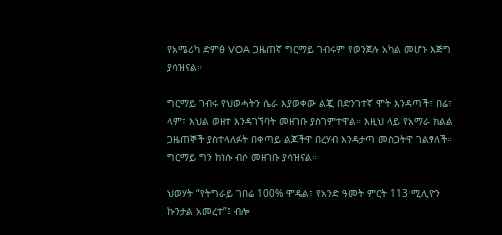የአሜሪካ ድምፅ VOA ጋዜጠኛ ግርማይ ገብሩም የወንጀሉ አካል መሆኑ እጅግ ያሳዝናል።

ግርማይ ገብሩ የህወሓትን ሴራ እያወቀው ልጇ በድንገተኛ ሞት እንዳጣች፣ በሬ፣ ላም፣ እህል ወዘተ እንዳገኘባት መዘገቡ ያስገምተዋል። እዚህ ላይ የአማራ ክልል ጋዜጠኞች ያስተላለፉት በቀጣይ ልጆችዋ በረሃብ እንዳታጣ መስጋትዋ ገልፃለች። ግርማይ ግን ከነሱ ብሶ መዘገቡ ያሳዝናል።

ህወሃት “የትግራይ ገበሬ 100% ሞዴል፣ የአንድ ዓመት ምርት 113 ሚሊዮን ኩንታል አመረተ”፤ ብሎ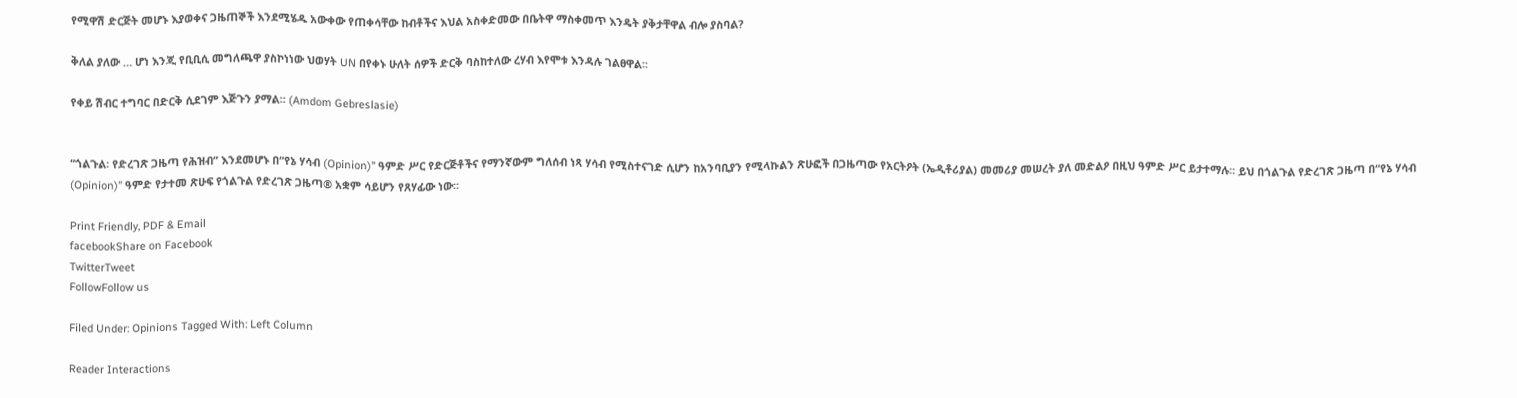የሚዋሽ ድርጅት መሆኑ እያወቀና ጋዜጠኞች እንደሚሄዱ አውቀው የጠቀሳቸው ከብቶችና እህል አስቀድመው በቤትዋ ማስቀመጥ እንዴት ያቅታቸዋል ብሎ ያስባል?

ቅለል ያለው … ሆነ እንጂ የቢቢሲ መግለጫዋ ያስኮነነው ህወሃት UN በየቀኑ ሁለት ሰዎች ድርቅ ባስከተለው ረሃብ እየሞቱ እንዳሉ ገልፀዋል።

የቀይ ሽብር ተግባር በድርቅ ሲደገም እጅጉን ያማል። (Amdom Gebreslasie)


“ጎልጉል፡ የድረገጽ ጋዜጣ የሕዝብ” እንደመሆኑ በ“የኔ ሃሳብ (Opinion)” ዓምድ ሥር የድርጅቶችና የማንኛውም ግለሰብ ነጻ ሃሳብ የሚስተናገድ ሲሆን ከአንባቢያን የሚላኩልን ጽሁፎች በጋዜጣው የአርትዖት (ኤዲቶሪያል) መመሪያ መሠረት ያለ መድልዖ በዚህ ዓምድ ሥር ይታተማሉ፡፡ ይህ በጎልጉል የድረገጽ ጋዜጣ በ“የኔ ሃሳብ (Opinion)” ዓምድ የታተመ ጽሁፍ የጎልጉል የድረገጽ ጋዜጣ® አቋም ሳይሆን የጸሃፊው ነው፡፡

Print Friendly, PDF & Email
facebookShare on Facebook
TwitterTweet
FollowFollow us

Filed Under: Opinions Tagged With: Left Column

Reader Interactions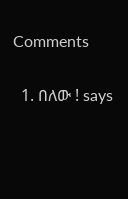Comments

  1. በለው ! says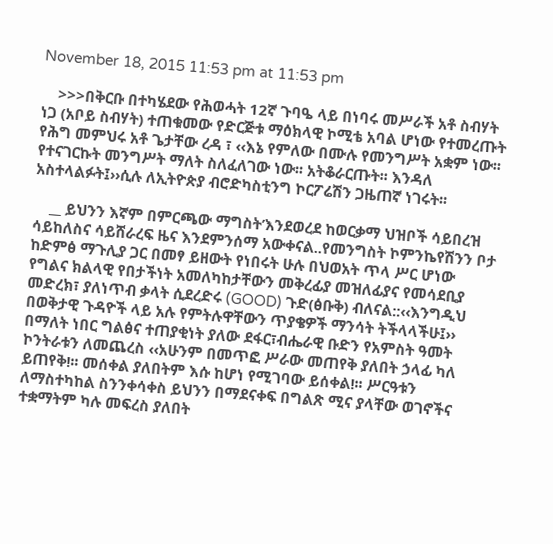November 18, 2015 11:53 pm at 11:53 pm

    >>>በቅርቡ በተካሄደው የሕወሓት 12ኛ ጉባዔ ላይ በነባሩ መሥራች አቶ ስብሃት ነጋ (አቦይ ስብሃት) ተጠቁመው የድርጅቱ ማዕክላዊ ኮሚቴ አባል ሆነው የተመረጡት የሕግ መምህሩ አቶ ጌታቸው ረዳ ፣ ‹‹እኔ የምለው በሙሉ የመንግሥት አቋም ነው፡፡ የተናገርኩት መንግሥት ማለት ስለፈለገው ነው፡፡ አትቆራርጡት፡፡ እንዳለ አስተላልፉት፤››ሲሉ ለኢትዮጵያ ብሮድካስቲንግ ኮርፖሬሽን ጋዜጠኛ ነገሩት፡፡

    __ ይህንን እኛም በምርጫው ማግስት’እንደወረደ ከወርቃማ ህዝቦች ሳይበረዝ ሳይከለስና ሳይሸራረፍ ዜና እንደምንሰማ አውቀናል..የመንግስት ኮምንኬየሽንን ቦታ ከድምፅ ማጉሊያ ጋር በመፃ ይዘውት የነበሩት ሁሉ በህወአት ጥላ ሥር ሆነው የግልና ክልላዊ የበታችነት አመለካከታቸውን መቅረፊያ መዝለፊያና የመሳደቢያ መድረክ፣ ያለነጥብ ቃላት ሲደረድሩ (GOOD) ጉድ(ፅቡቅ) ብለናል::‹‹እንግዲህ በወቅታዊ ጉዳዮች ላይ አሉ የምትሉዋቸውን ጥያቄዎች ማንሳት ትችላላችሁ፤›› በማለት ነበር ግልፅና ተጠያቂነት ያለው ደፋር፣ብሔራዊ ቡድን የአምስት ዓመት ኮንትራቱን ለመጨረስ ‹‹አሁንም በመጥፎ ሥራው መጠየቅ ያለበት ኃላፊ ካለ ይጠየቅ!፡፡ መሰቀል ያለበትም እሱ ከሆነ የሚገባው ይሰቀል!፡፡ ሥርዓቱን ለማስተካከል ስንንቀሳቀስ ይህንን በማደናቀፍ በግልጽ ሚና ያላቸው ወገኖችና ተቋማትም ካሉ መፍረስ ያለበት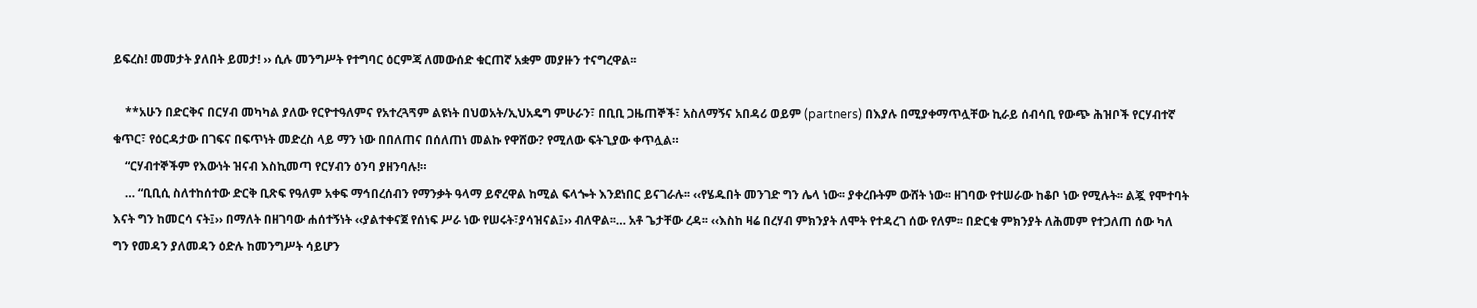ይፍረስ! መመታት ያለበት ይመታ! ›› ሲሉ መንግሥት የተግባር ዕርምጃ ለመውሰድ ቁርጠኛ አቋም መያዙን ተናግረዋል፡፡

    **አሁን በድርቅና በርሃብ መካካል ያለው የርዮተዓለምና የአተረጓጘም ልዩነት በህወአት/ኢህአዴግ ምሁራን፣ በቢቢ ጋዜጠኞች፣ አስለማኝና አበዳሪ ወይም (partners) በእያሉ በሚያቀማጥሏቸው ኪራይ ሰብሳቢ የውጭ ሕዝቦች የርሃብተኛ ቁጥር፣ የዕርዳታው በገፍና በፍጥነት መድረስ ላይ ማን ነው በበለጠና በሰለጠነ መልኩ የዋሸው? የሚለው ፍትጊያው ቀጥሏል።
    “ርሃብተኞችም የእውነት ዝናብ እስኪመጣ የርሃብን ዕንባ ያዘንባሉ!።
    … “ቢቢሲ ስለተከሰተው ድርቅ ቢጽፍ የዓለም አቀፍ ማኅበረሰብን የማንቃት ዓላማ ይኖረዋል ከሚል ፍላጐት እንደነበር ይናገራሉ፡፡ ‹‹የሄዱበት መንገድ ግን ሌላ ነው፡፡ ያቀረቡትም ውሸት ነው፡፡ ዘገባው የተሠራው ከቆቦ ነው የሚሉት፡፡ ልጇ የሞተባት እናት ግን ከመርሳ ናት፤›› በማለት በዘገባው ሐሰተኝነት ‹‹ያልተቀናጀ የሰነፍ ሥራ ነው የሠሩት፣ያሳዝናል፤›› ብለዋል፡፡… አቶ ጌታቸው ረዳ፡፡ ‹‹እስከ ዛሬ በረሃብ ምክንያት ለሞት የተዳረገ ሰው የለም፡፡ በድርቁ ምክንያት ለሕመም የተጋለጠ ሰው ካለ ግን የመዳን ያለመዳን ዕድሉ ከመንግሥት ሳይሆን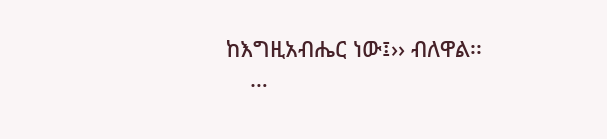ከእግዚአብሔር ነው፤›› ብለዋል፡፡
    …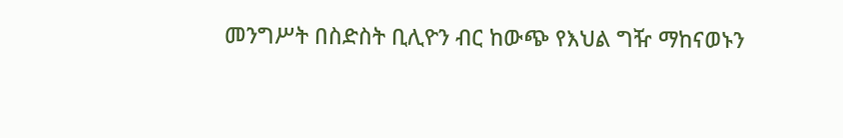መንግሥት በስድስት ቢሊዮን ብር ከውጭ የእህል ግዥ ማከናወኑን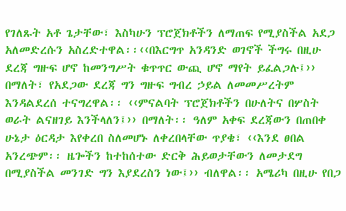የገለጹት አቶ ጌታቸው፣ እስካሁን ፕሮጀክቶችን ለማጠፍ የሚያስችል አደጋ አለመድረሱን አስረድተዋል፡፡‹‹በእርግጥ አንዳንድ ወገኖች ችግሩ በዚሁ ደረጃ ግዙፍ ሆኖ ከመንግሥት ቁጥጥር ውጪ ሆኖ ማየት ይፈልጋሉ፤›› በማለት፣ የአደጋው ደረጃ ግን ግዙፍ ግብረ ኃይል ለመመሥረትም እንዳልደረሰ ተናግረዋል፡፡ ‹‹ምናልባት ፕሮጀክቶችን በሁለትና በሦስት ወራት ልናዘገይ እንችላለን፤›› በማለት፡፡ ዓለም አቀፍ ደረጃውን በጠበቀ ሁኔታ ዕርዳታ እየቀረበ ስለመሆኑ ለቀረበላቸው ጥያቄ፣ ‹‹እንደ ፀበል አንረጭም፡፡ ዜጐችን ከተከሰተው ድርቅ ሕይወታቸውን ለመታደግ በሚያስችል መንገድ ግን እያደረስን ነው፤›› ብለዋል፡፡ አሜሪካ በዚሁ የበጋ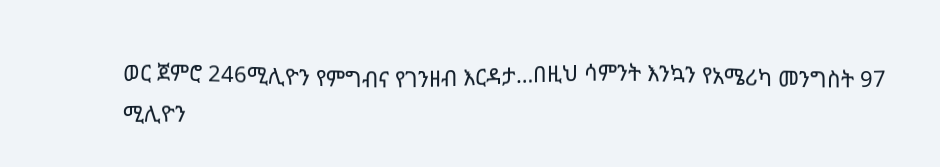ወር ጀምሮ 246ሚሊዮን የምግብና የገንዘብ እርዳታ…በዚህ ሳምንት እንኳን የአሜሪካ መንግስት 97 ሚሊዮን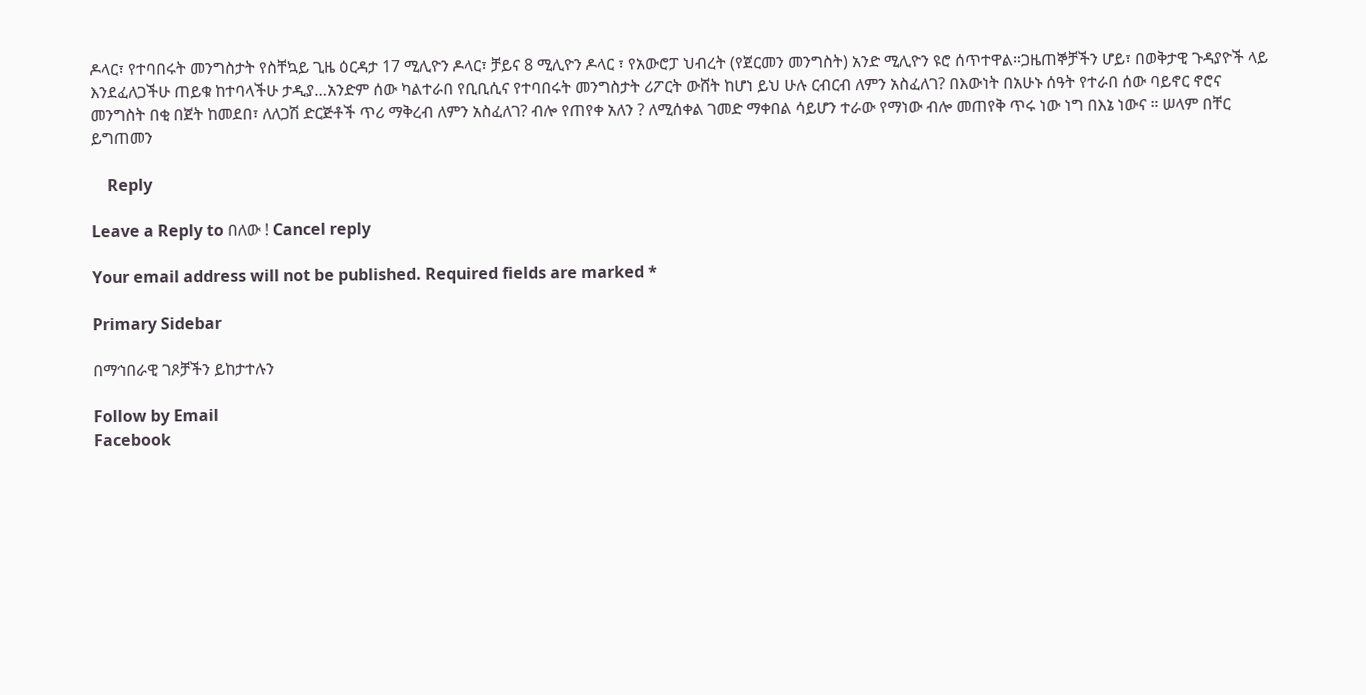ዶላር፣ የተባበሩት መንግስታት የስቸኳይ ጊዜ ዕርዳታ 17 ሚሊዮን ዶላር፣ ቻይና 8 ሚሊዮን ዶላር ፣ የአውሮፓ ህብረት (የጀርመን መንግስት) አንድ ሚሊዮን ዩሮ ሰጥተዋል።ጋዜጠኞቻችን ሆይ፣ በወቅታዊ ጉዳያዮች ላይ እንደፈለጋችሁ ጠይቁ ከተባላችሁ ታዲያ…አንድም ሰው ካልተራበ የቢቢሲና የተባበሩት መንግስታት ሪፖርት ውሸት ከሆነ ይህ ሁሉ ርብርብ ለምን አስፈለገ? በእውነት በአሁኑ ሰዓት የተራበ ሰው ባይኖር ኖሮና መንግስት በቂ በጀት ከመደበ፣ ለለጋሽ ድርጅቶች ጥሪ ማቅረብ ለምን አስፈለገ? ብሎ የጠየቀ አለን ? ለሚሰቀል ገመድ ማቀበል ሳይሆን ተራው የማነው ብሎ መጠየቅ ጥሩ ነው ነግ በእኔ ነውና ። ሠላም በቸር ይግጠመን

    Reply

Leave a Reply to በለው ! Cancel reply

Your email address will not be published. Required fields are marked *

Primary Sidebar

በማኅበራዊ ገጾቻችን ይከታተሉን

Follow by Email
Facebook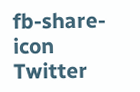fb-share-icon
Twitter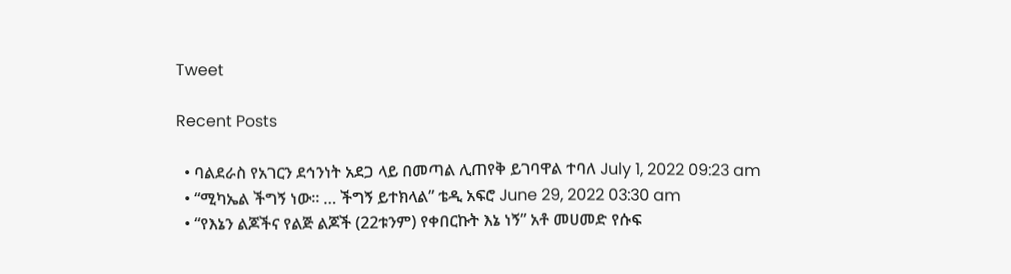Tweet

Recent Posts

  • ባልደራስ የአገርን ደኅንነት አደጋ ላይ በመጣል ሊጠየቅ ይገባዋል ተባለ July 1, 2022 09:23 am
  • “ሚካኤል ችግኝ ነው። … ችግኝ ይተክላል” ቴዲ አፍሮ June 29, 2022 03:30 am
  • “የእኔን ልጆችና የልጅ ልጆች (22ቱንም) የቀበርኩት እኔ ነኝ” አቶ መሀመድ የሱፍ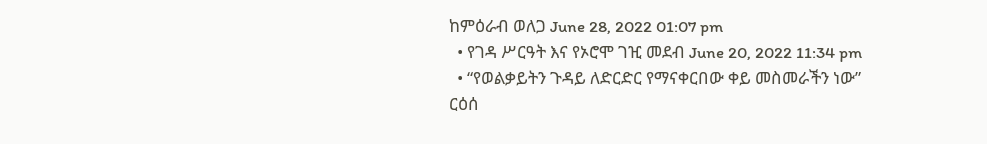ከምዕራብ ወለጋ June 28, 2022 01:07 pm
  • የገዳ ሥርዓት እና የኦሮሞ ገዢ መደብ June 20, 2022 11:34 pm
  • “የወልቃይትን ጉዳይ ለድርድር የማናቀርበው ቀይ መስመራችን ነው” ርዕሰ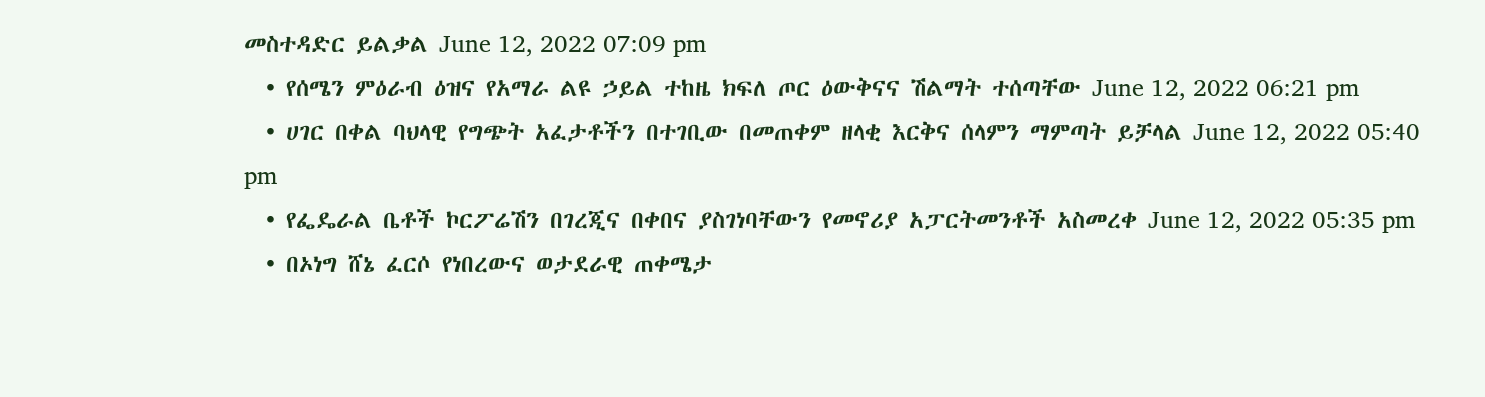መስተዳድር ይልቃል June 12, 2022 07:09 pm
  • የሰሜን ምዕራብ ዕዝና የአማራ ልዩ ኃይል ተከዜ ክፍለ ጦር ዕውቅናና ሽልማት ተሰጣቸው June 12, 2022 06:21 pm
  • ሀገር በቀል ባህላዊ የግጭት አፈታቶችን በተገቢው በመጠቀም ዘላቂ እርቅና ሰላምን ማምጣት ይቻላል June 12, 2022 05:40 pm
  • የፌዴራል ቤቶች ኮርፖሬሽን በገረጂና በቀበና ያስገነባቸውን የመኖሪያ አፓርትመንቶች አስመረቀ June 12, 2022 05:35 pm
  • በኦነግ ሸኔ ፈርሶ የነበረውና ወታደራዊ ጠቀሜታ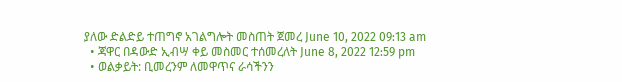ያለው ድልድይ ተጠግኖ አገልግሎት መስጠት ጀመረ June 10, 2022 09:13 am
  • ጃዋር በዳውድ ኢብሣ ቀይ መስመር ተሰመረለት June 8, 2022 12:59 pm
  • ወልቃይት: ቢመረንም ለመዋጥና ራሳችንን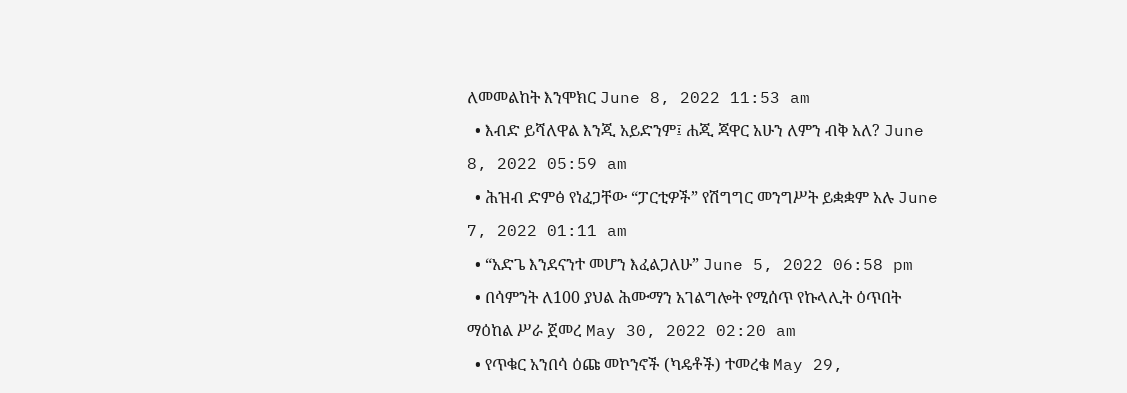ለመመልከት እንሞክር June 8, 2022 11:53 am
  • እብድ ይሻለዋል እንጂ አይድንም፤ ሐጂ ጃዋር አሁን ለምን ብቅ አለ? June 8, 2022 05:59 am
  • ሕዝብ ድምፅ የነፈጋቸው “ፓርቲዎች” የሽግግር መንግሥት ይቋቋም አሉ June 7, 2022 01:11 am
  • “አድጌ እንደናንተ መሆን እፈልጋለሁ” June 5, 2022 06:58 pm
  • በሳምንት ለ100 ያህል ሕሙማን አገልግሎት የሚሰጥ የኩላሊት ዕጥበት ማዕከል ሥራ ጀመረ May 30, 2022 02:20 am
  • የጥቁር አንበሳ ዕጩ መኮንኖች (ካዴቶች) ተመረቁ May 29,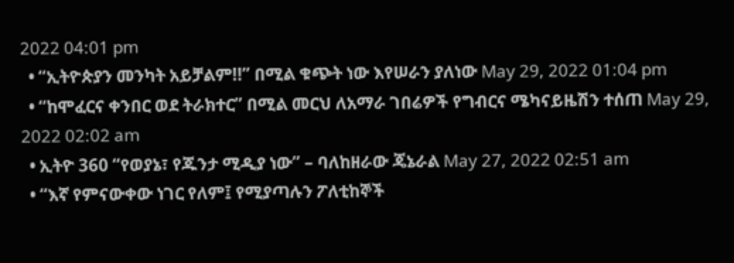2022 04:01 pm
  • “ኢትዮጵያን መንካት አይቻልም!!” በሚል ቁጭት ነው እየሠራን ያለነው May 29, 2022 01:04 pm
  • “ከሞፈርና ቀንበር ወደ ትራክተር” በሚል መርህ ለአማራ ገበሬዎች የግብርና ሜካናይዜሽን ተሰጠ May 29, 2022 02:02 am
  • ኢትዮ 360 “የወያኔ፣ የጁንታ ሚዲያ ነው” – ባለከዘራው ጄኔራል May 27, 2022 02:51 am
  • “እኛ የምናውቀው ነገር የለም፤ የሚያጣሉን ፖለቲከኞች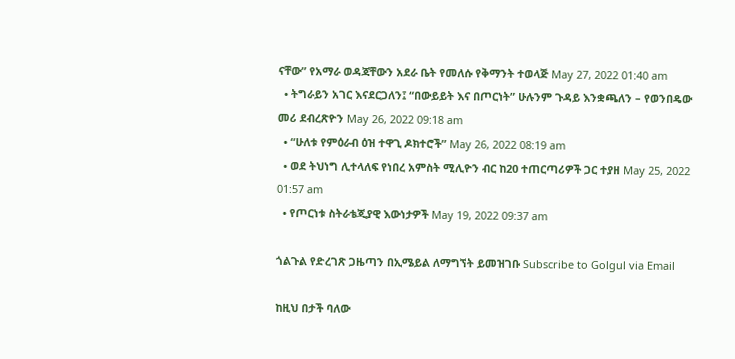ናቸው” የአማራ ወዳጃቸውን አደራ ቤት የመለሱ የቅማንት ተወላጅ May 27, 2022 01:40 am
  • ትግራይን አገር እናደርጋለን፤ “በውይይት እና በጦርነት” ሁሉንም ጉዳይ እንቋጫለን – የወንበዴው መሪ ደብረጽዮን May 26, 2022 09:18 am
  • “ሁለቱ የምዕራብ ዕዝ ተዋጊ ዶክተሮች” May 26, 2022 08:19 am
  • ወደ ትህነግ ሊተላለፍ የነበረ አምስት ሚሊዮን ብር ከ20 ተጠርጣሪዎች ጋር ተያዘ May 25, 2022 01:57 am
  • የጦርነቱ ስትራቴጂያዊ እውነታዎች May 19, 2022 09:37 am

ጎልጉል የድረገጽ ጋዜጣን በኢሜይል ለማግኘት ይመዝገቡ Subscribe to Golgul via Email

ከዚህ በታች ባለው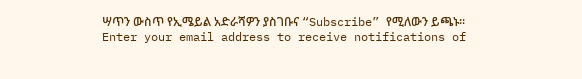ሣጥን ውስጥ የኢሜይል አድራሻዎን ያስገቡና “Subscribe” የሚለውን ይጫኑ፡፡
Enter your email address to receive notifications of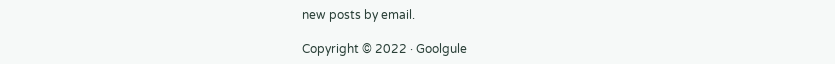new posts by email.

Copyright © 2022 · Goolgule